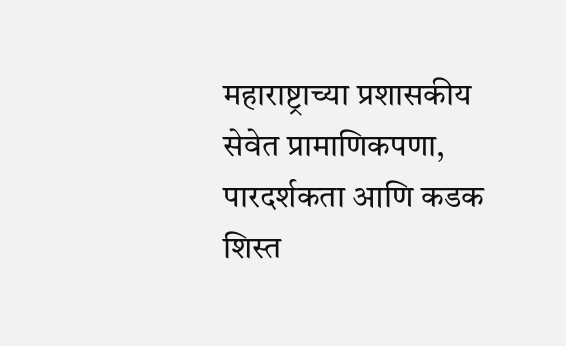महाराष्ट्राच्या प्रशासकीय सेवेत प्रामाणिकपणा, पारदर्शकता आणि कडक शिस्त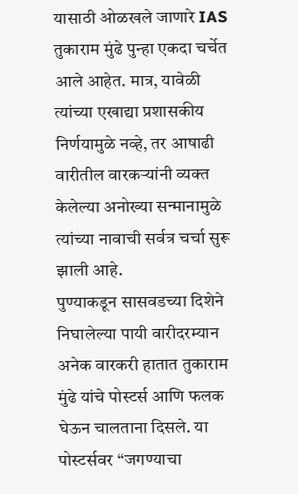यासाठी ओळखले जाणारे IAS तुकाराम मुंढे पुन्हा एकदा चर्चेत आले आहेत. मात्र, यावेळी त्यांच्या एखाद्या प्रशासकीय निर्णयामुळे नव्हे, तर आषाढी वारीतील वारकऱ्यांनी व्यक्त केलेल्या अनोख्या सन्मानामुळे त्यांच्या नावाची सर्वत्र चर्चा सुरू झाली आहे.
पुण्याकडून सासवडच्या दिशेने निघालेल्या पायी वारीदरम्यान अनेक वारकरी हातात तुकाराम मुंढे यांचे पोस्टर्स आणि फलक घेऊन चालताना दिसले. या पोस्टर्सवर “जगण्याचा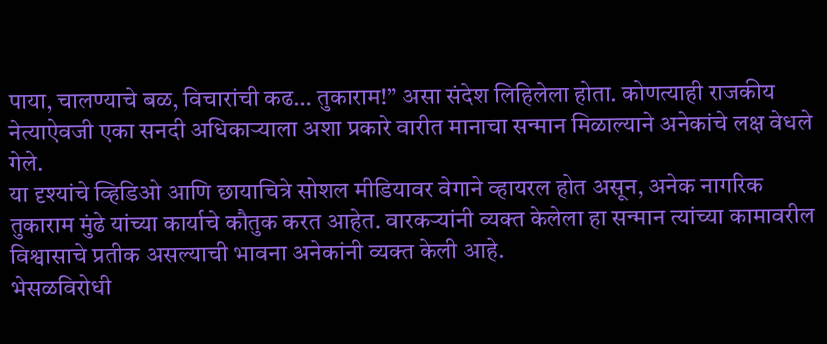पाया, चालण्याचे बळ, विचारांची कढ… तुकाराम!” असा संदेश लिहिलेला होता. कोणत्याही राजकीय नेत्याऐवजी एका सनदी अधिकाऱ्याला अशा प्रकारे वारीत मानाचा सन्मान मिळाल्याने अनेकांचे लक्ष वेधले गेले.
या दृश्यांचे व्हिडिओ आणि छायाचित्रे सोशल मीडियावर वेगाने व्हायरल होत असून, अनेक नागरिक तुकाराम मुंढे यांच्या कार्याचे कौतुक करत आहेत. वारकऱ्यांनी व्यक्त केलेला हा सन्मान त्यांच्या कामावरील विश्वासाचे प्रतीक असल्याची भावना अनेकांनी व्यक्त केली आहे.
भेसळविरोधी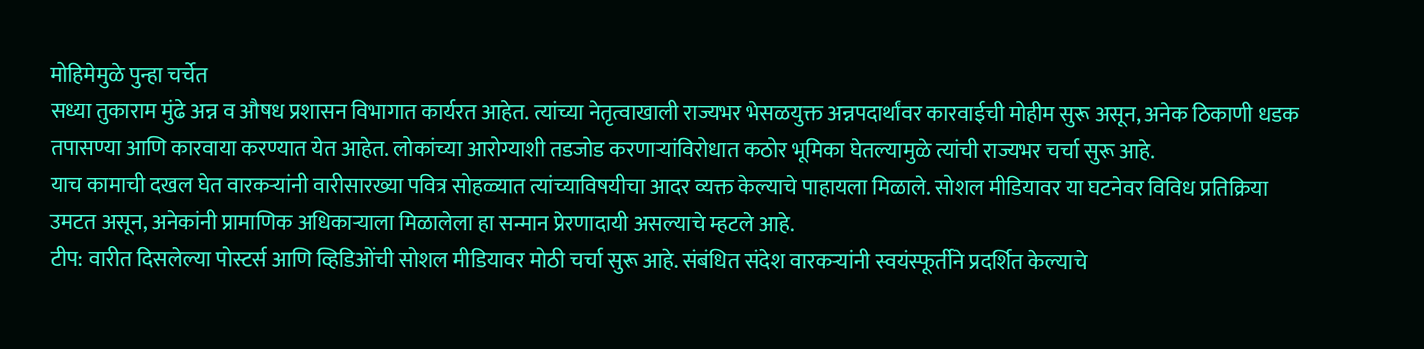मोहिमेमुळे पुन्हा चर्चेत
सध्या तुकाराम मुंढे अन्न व औषध प्रशासन विभागात कार्यरत आहेत. त्यांच्या नेतृत्वाखाली राज्यभर भेसळयुक्त अन्नपदार्थांवर कारवाईची मोहीम सुरू असून, अनेक ठिकाणी धडक तपासण्या आणि कारवाया करण्यात येत आहेत. लोकांच्या आरोग्याशी तडजोड करणाऱ्यांविरोधात कठोर भूमिका घेतल्यामुळे त्यांची राज्यभर चर्चा सुरू आहे.
याच कामाची दखल घेत वारकऱ्यांनी वारीसारख्या पवित्र सोहळ्यात त्यांच्याविषयीचा आदर व्यक्त केल्याचे पाहायला मिळाले. सोशल मीडियावर या घटनेवर विविध प्रतिक्रिया उमटत असून, अनेकांनी प्रामाणिक अधिकाऱ्याला मिळालेला हा सन्मान प्रेरणादायी असल्याचे म्हटले आहे.
टीप: वारीत दिसलेल्या पोस्टर्स आणि व्हिडिओंची सोशल मीडियावर मोठी चर्चा सुरू आहे. संबंधित संदेश वारकऱ्यांनी स्वयंस्फूर्तीने प्रदर्शित केल्याचे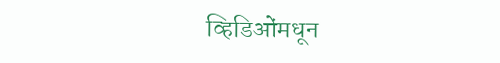व्हिडिओंमधून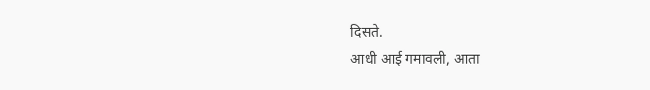दिसते.
आधी आई गमावली, आता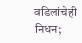वडिलांचेही निधन;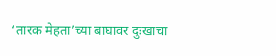‘तारक मेहता’च्या बाघावर दुःखाचा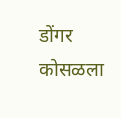डोंगर कोसळला